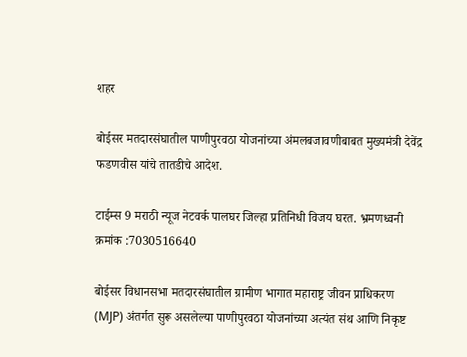शहर

बोईसर मतदारसंघातील पाणीपुरवठा योजनांच्या अंमलबजावणीबाबत मुख्यमंत्री देवेंद्र फडणवीस यांचे तातडीचे आदेश.

टाईम्स 9 मराठी न्यूज नेटवर्क पालघर जिल्हा प्रतिनिधी विजय घरत. भ्रमणध्वनी क्रमांक :7030516640

बोईसर विधानसभा मतदारसंघातील ग्रामीण भागात महाराष्ट्र जीवन प्राधिकरण (MJP) अंतर्गत सुरू असलेल्या पाणीपुरवठा योजनांच्या अत्यंत संथ आणि निकृष्ट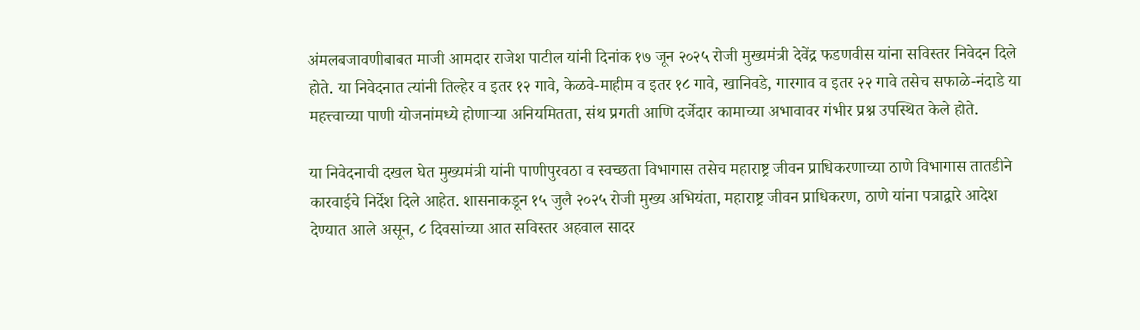अंमलबजावणीबाबत माजी आमदार राजेश पाटील यांनी दिनांक १७ जून २०२५ रोजी मुख्यमंत्री देवेंद्र फडणवीस यांना सविस्तर निवेदन दिले होते. या निवेदनात त्यांनी तिल्हेर व इतर १२ गावे, केळवे-माहीम व इतर १८ गावे, खानिवडे, गारगाव व इतर २२ गावे तसेच सफाळे-नंदाडे या महत्त्वाच्या पाणी योजनांमध्ये होणाऱ्या अनियमितता, संथ प्रगती आणि दर्जेदार कामाच्या अभावावर गंभीर प्रश्न उपस्थित केले होते.

या निवेदनाची दखल घेत मुख्यमंत्री यांनी पाणीपुरवठा व स्वच्छता विभागास तसेच महाराष्ट्र जीवन प्राधिकरणाच्या ठाणे विभागास तातडीने कारवाईचे निर्देश दिले आहेत. शासनाकडून १५ जुलै २०२५ रोजी मुख्य अभियंता, महाराष्ट्र जीवन प्राधिकरण, ठाणे यांना पत्राद्वारे आदेश देण्यात आले असून, ८ दिवसांच्या आत सविस्तर अहवाल सादर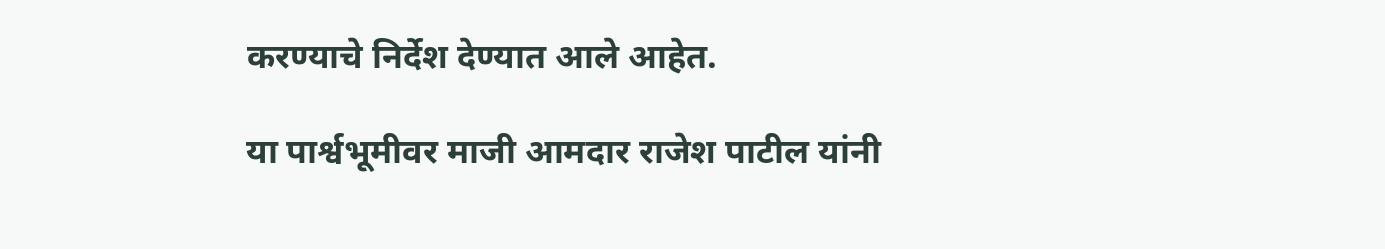करण्याचे निर्देश देण्यात आले आहेत.

या पार्श्वभूमीवर माजी आमदार राजेश पाटील यांनी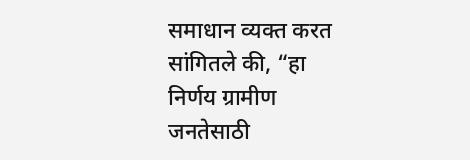समाधान व्यक्त करत सांगितले की, “हा निर्णय ग्रामीण जनतेसाठी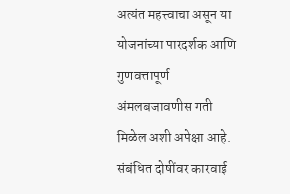अत्यंत महत्त्वाचा असून या योजनांच्या पारदर्शक आणि गुणवत्तापूर्ण अंमलबजावणीस गती मिळेल अशी अपेक्षा आहे. संबंधित दोषींवर कारवाई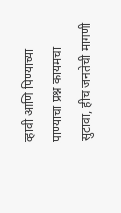व्हावी आणि पिण्याच्या पाण्याचा प्रश्न कायमचा सुटावा, हीच जनतेची मागणी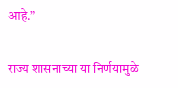आहे.”

राज्य शासनाच्या या निर्णयामुळे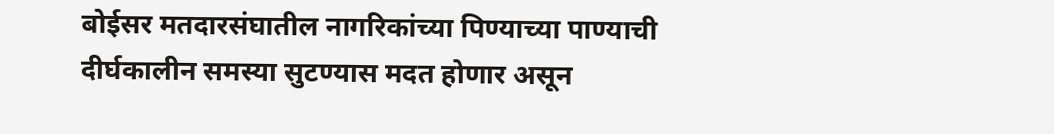बोईसर मतदारसंघातील नागरिकांच्या पिण्याच्या पाण्याची दीर्घकालीन समस्या सुटण्यास मदत होणार असून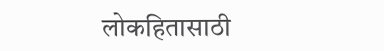लोकहितासाठी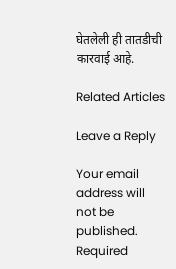घेतलेली ही तातडीची कारवाई आहे.

Related Articles

Leave a Reply

Your email address will not be published. Required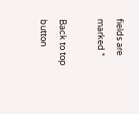fields are marked *

Back to top button